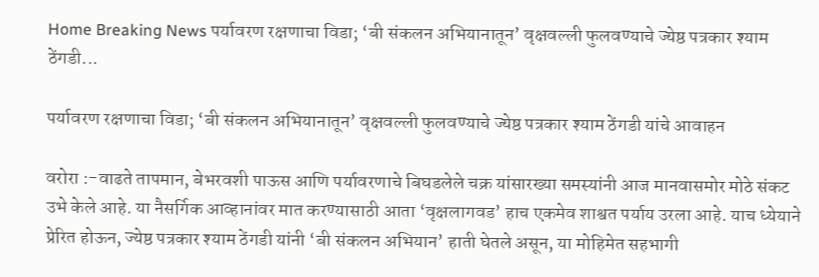Home Breaking News पर्यावरण रक्षणाचा विडा; ‘बी संकलन अभियानातून’ वृक्षवल्ली फुलवण्याचे ज्येष्ठ पत्रकार श्याम ठेंगडी...

पर्यावरण रक्षणाचा विडा; ‘बी संकलन अभियानातून’ वृक्षवल्ली फुलवण्याचे ज्येष्ठ पत्रकार श्याम ठेंगडी यांचे आवाहन

वरोरा :-वाढते तापमान, बेभरवशी पाऊस आणि पर्यावरणाचे बिघडलेले चक्र यांसारख्या समस्यांनी आज मानवासमोर मोठे संकट उभे केले आहे. या नैसर्गिक आव्हानांवर मात करण्यासाठी आता ‘वृक्षलागवड’ हाच एकमेव शाश्वत पर्याय उरला आहे. याच ध्येयाने प्रेरित होऊन, ज्येष्ठ पत्रकार श्याम ठेंगडी यांनी ‘बी संकलन अभियान’ हाती घेतले असून, या मोहिमेत सहभागी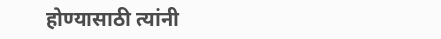होण्यासाठी त्यांनी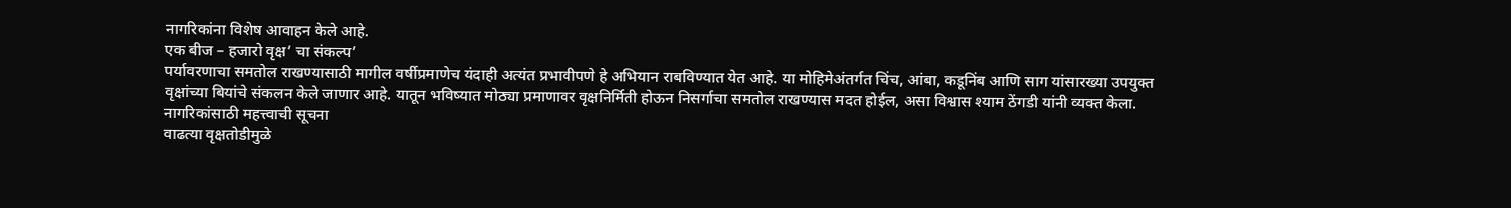नागरिकांना विशेष आवाहन केले आहे.
एक बीज – हजारो वृक्ष’ चा संकल्प’
पर्यावरणाचा समतोल राखण्यासाठी मागील वर्षीप्रमाणेच यंदाही अत्यंत प्रभावीपणे हे अभियान राबविण्यात येत आहे. या मोहिमेअंतर्गत चिंच, आंबा, कडूनिंब आणि साग यांसारख्या उपयुक्त वृक्षांच्या बियांचे संकलन केले जाणार आहे. यातून भविष्यात मोठ्या प्रमाणावर वृक्षनिर्मिती होऊन निसर्गाचा समतोल राखण्यास मदत होईल, असा विश्वास श्याम ठेंगडी यांनी व्यक्त केला.
नागरिकांसाठी महत्त्वाची सूचना
वाढत्या वृक्षतोडीमुळे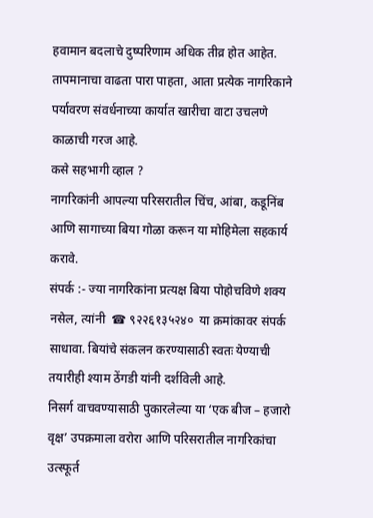हवामान बदलाचे दुष्परिणाम अधिक तीव्र होत आहेत. तापमानाचा वाढता पारा पाहता, आता प्रत्येक नागरिकाने पर्यावरण संवर्धनाच्या कार्यात खारीचा वाटा उचलणे काळाची गरज आहे.
कसे सहभागी व्हाल ?
नागरिकांनी आपल्या परिसरातील चिंच, आंबा, कडूनिंब आणि सागाच्या बिया गोळा करून या मोहिमेला सहकार्य करावे.
संपर्क :- ज्या नागरिकांना प्रत्यक्ष बिया पोहोचविणे शक्य नसेल, त्यांनी  ☎ ९२२६१३५२४०  या क्रमांकावर संपर्क साधावा. बियांचे संकलन करण्यासाठी स्वतः येण्याची तयारीही श्याम ठेंगडी यांनी दर्शविली आहे.
निसर्ग वाचवण्यासाठी पुकारलेल्या या ‘एक बीज – हजारो वृक्ष’ उपक्रमाला वरोरा आणि परिसरातील नागरिकांचा उत्स्फूर्त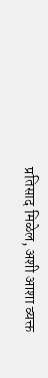प्रतिसाद मिळेल, अशी आशा व्यक्त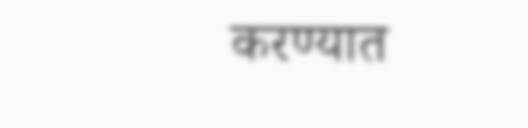करण्यात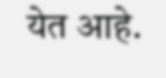येत आहे.